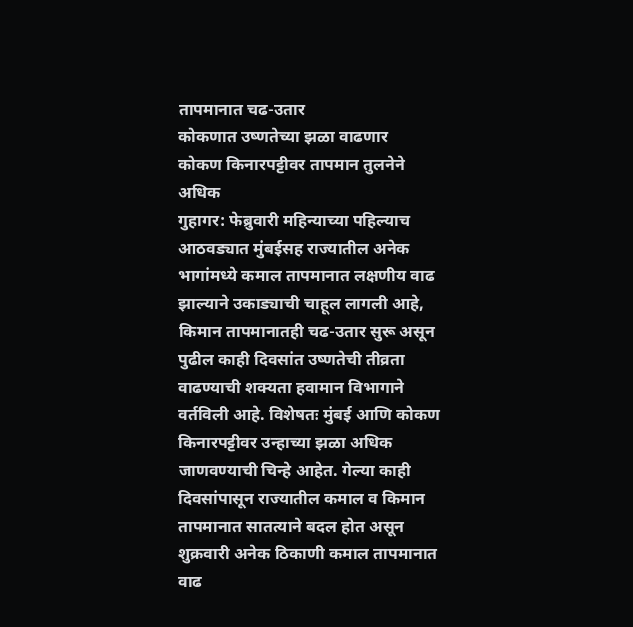तापमानात चढ-उतार
कोकणात उष्णतेच्या झळा वाढणार
कोकण किनारपट्टीवर तापमान तुलनेने अधिक
गुहागर: फेब्रुवारी महिन्याच्या पहिल्याच आठवड्यात मुंबईसह राज्यातील अनेक भागांमध्ये कमाल तापमानात लक्षणीय वाढ झाल्याने उकाड्याची चाहूल लागली आहे, किमान तापमानातही चढ-उतार सुरू असून पुढील काही दिवसांत उष्णतेची तीव्रता वाढण्याची शक्यता हवामान विभागाने वर्तविली आहे. विशेषतः मुंबई आणि कोकण किनारपट्टीवर उन्हाच्या झळा अधिक जाणवण्याची चिन्हे आहेत. गेल्या काही दिवसांपासून राज्यातील कमाल व किमान तापमानात सातत्याने बदल होत असून शुक्रवारी अनेक ठिकाणी कमाल तापमानात वाढ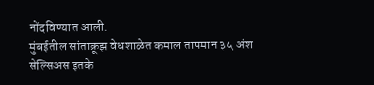नोंदविण्यात आली.
मुंबईतील सांताक्रूझ वेधशाळेत कमाल तापमान ३५ अंश सेल्सिअस इतके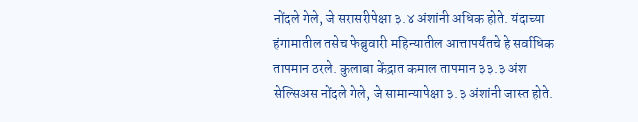नोंदले गेले, जे सरासरीपेक्षा ३.४ अंशांनी अधिक होते. यंदाच्या हंगामातील तसेच फेब्रुवारी महिन्यातील आत्तापर्यंतचे हे सर्वाधिक तापमान ठरले. कुलाबा केंद्रात कमाल तापमान ३३.३ अंश सेल्सिअस नोंदले गेले, जे सामान्यापेक्षा ३.३ अंशांनी जास्त होते.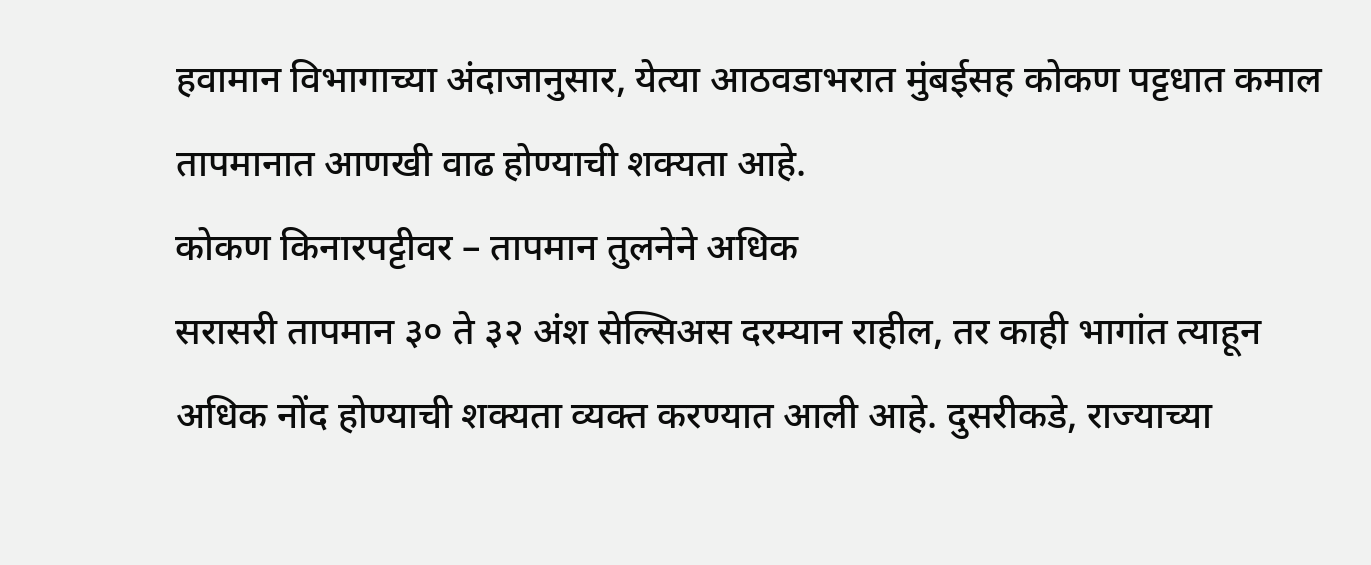हवामान विभागाच्या अंदाजानुसार, येत्या आठवडाभरात मुंबईसह कोकण पट्टधात कमाल तापमानात आणखी वाढ होण्याची शक्यता आहे.
कोकण किनारपट्टीवर – तापमान तुलनेने अधिक
सरासरी तापमान ३० ते ३२ अंश सेल्सिअस दरम्यान राहील, तर काही भागांत त्याहून अधिक नोंद होण्याची शक्यता व्यक्त करण्यात आली आहे. दुसरीकडे, राज्याच्या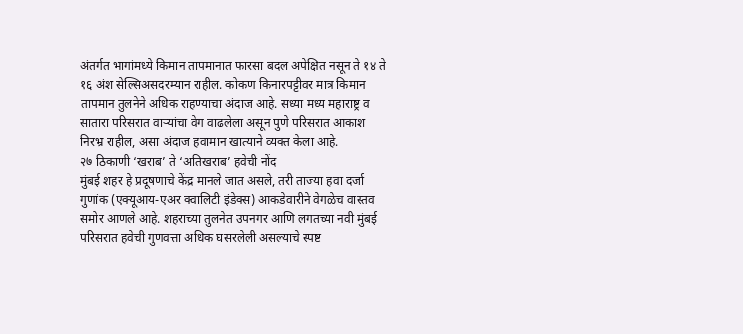अंतर्गत भागांमध्ये किमान तापमानात फारसा बदल अपेक्षित नसून ते १४ ते १६ अंश सेल्सिअसदरम्यान राहील. कोकण किनारपट्टीवर मात्र किमान तापमान तुलनेने अधिक राहण्याचा अंदाज आहे. सध्या मध्य महाराष्ट्र व सातारा परिसरात वाऱ्यांचा वेग वाढलेला असून पुणे परिसरात आकाश निरभ्र राहील, असा अंदाज हवामान खात्याने व्यक्त केला आहे.
२७ ठिकाणी ‘खराब’ ते ‘अतिखराब’ हवेची नोंद
मुंबई शहर हे प्रदूषणाचे केंद्र मानले जात असले, तरी ताज्या हवा दर्जा गुणांक (एक्यूआय-एअर क्वालिटी इंडेक्स) आकडेवारीने वेगळेच वास्तव समोर आणले आहे. शहराच्या तुलनेत उपनगर आणि लगतच्या नवी मुंबई परिसरात हवेची गुणवत्ता अधिक घसरलेली असल्याचे स्पष्ट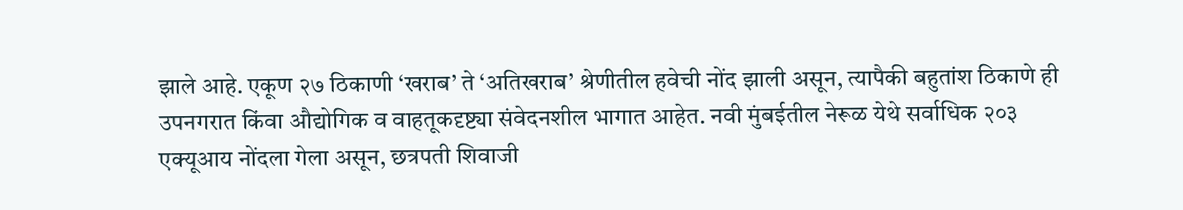झाले आहे. एकूण २७ ठिकाणी ‘खराब’ ते ‘अतिखराब’ श्रेणीतील हवेची नोंद झाली असून, त्यापैकी बहुतांश ठिकाणे ही उपनगरात किंवा औद्योगिक व वाहतूकदृष्ट्या संवेदनशील भागात आहेत. नवी मुंबईतील नेरूळ येथे सर्वाधिक २०३ एक्यूआय नोंदला गेला असून, छत्रपती शिवाजी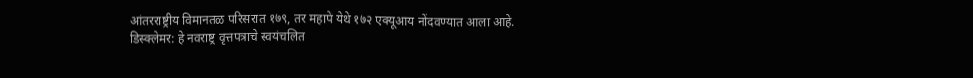आंतरराष्ट्रीय विमानतळ परिसरात १७९, तर महापे येथे १७२ एक्यूआय नोंदवण्यात आला आहे.
डिस्क्लेमर: हे नवराष्ट्र वृत्तपत्राचे स्वयंचलित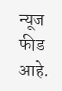न्यूज फीड आहे.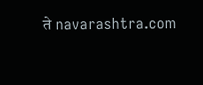ते navarashtra.com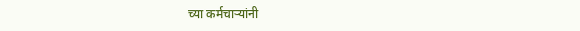च्या कर्मचाऱ्यांनी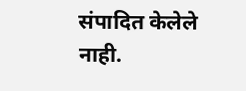संपादित केलेले नाही.